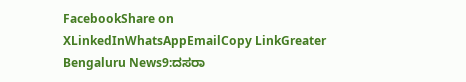FacebookShare on XLinkedInWhatsAppEmailCopy LinkGreater Bengaluru News9:ದಸರಾ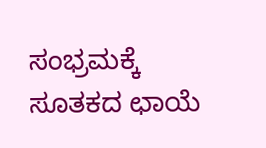ಸಂಭ್ರಮಕ್ಕೆ ಸೂತಕದ ಛಾಯೆ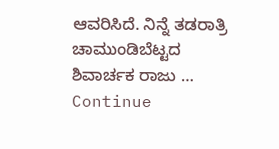ಆವರಿಸಿದೆ. ನಿನ್ನೆ ತಡರಾತ್ರಿ ಚಾಮುಂಡಿಬೆಟ್ಟದ ಶಿವಾರ್ಚಕ ರಾಜು … Continue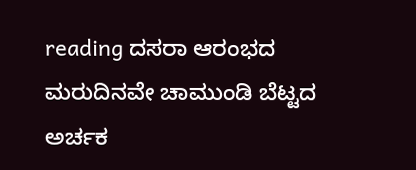reading ದಸರಾ ಆರಂಭದ ಮರುದಿನವೇ ಚಾಮುಂಡಿ ಬೆಟ್ಟದ ಅರ್ಚಕ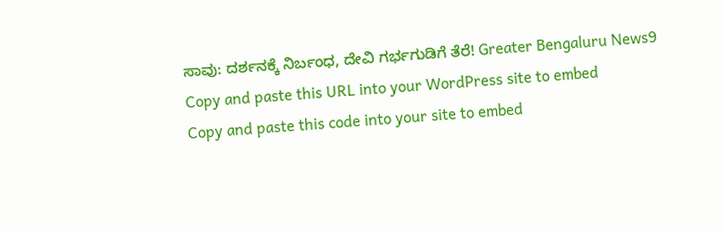ಸಾವು: ದರ್ಶನಕ್ಕೆ ನಿರ್ಬಂಧ, ದೇವಿ ಗರ್ಭಗುಡಿಗೆ ತೆರೆ! Greater Bengaluru News9
Copy and paste this URL into your WordPress site to embed
Copy and paste this code into your site to embed